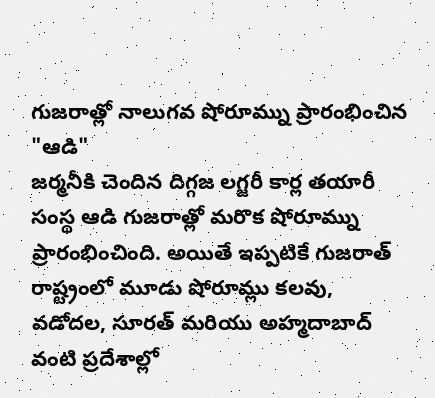గుజరాత్లో నాలుగవ షోరూమ్ను ప్రారంభించిన "ఆడి"
జర్మనీకి చెందిన దిగ్గజ లగ్జరీ కార్ల తయారీ సంస్థ ఆడి గుజరాత్లో మరొక షోరూమ్ను ప్రారంభించింది. అయితే ఇప్పటికే గుజరాత్ రాష్ట్రంలో మూడు షోరూమ్లు కలవు, వడోదల, సూరత్ మరియు అహ్మదాబాద్ వంటి ప్రదేశాల్లో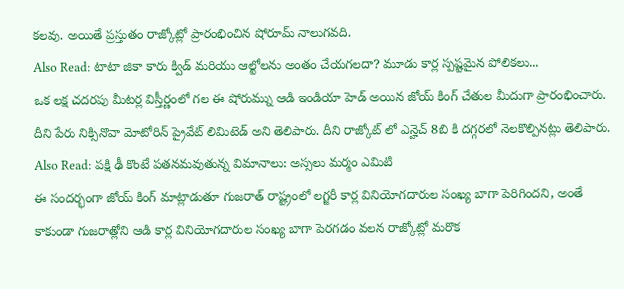కలవు. అయితే ప్రస్తుతం రాజ్కోట్లో ప్రారంభించిన షోరూమ్ నాలుగవది.
Also Read: టాటా జికా కారు క్విడ్ మరియు ఆల్టోలను అంతం చేయగలదా? మూడు కార్ల స్పష్టమైన పోలికలు...
ఒక లక్ష చదరపు మీటర్ల విస్తీర్ణంలో గల ఈ షోరుమ్ను ఆడి ఇండియా హెడ్ అయిన జోయ్ కింగ్ చేతుల మీదుగా ప్రారంభించారు. దీని పేరు నిక్సినొవా మోటోరిన్ ప్రైవేట్ లిమిటెడ్ అని తెలిపారు. దీని రాజ్కోట్ లో ఎన్హెచ్ 8బి కి దగ్గరలో నెలకొల్పినట్లు తెలిపారు.
Also Read: పక్షి ఢీ కొంటే పతనమవుతున్న విమానాలు: అస్సలు మర్మం ఎమిటి
ఈ సందర్భంగా జోయ్ కింగ్ మాట్లాడుతూ గుజరాత్ రాష్ట్రంలో లగ్జరీ కార్ల వినియోగదారుల సంఖ్య బాగా పెరిగిందని, అంతే కాకుండా గుజరాత్లోని ఆడి కార్ల వినియోగదారుల సంఖ్య బాగా పెరగడం వలన రాజ్కోట్లో మరొక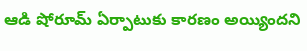ఆడి షోరూమ్ ఏర్పాటుకు కారణం అయ్యిందని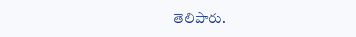తెలిపారు.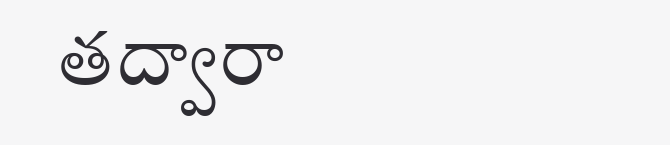తద్వారా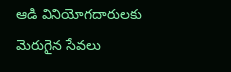ఆడి వినియోగదారులకు మెరుగైన సేవలు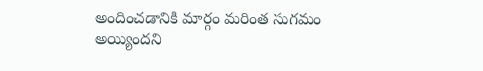అందించడానికి మార్గం మరింత సుగమం అయ్యిందని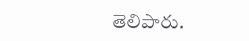తెలిపారు.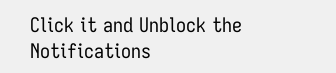Click it and Unblock the Notifications